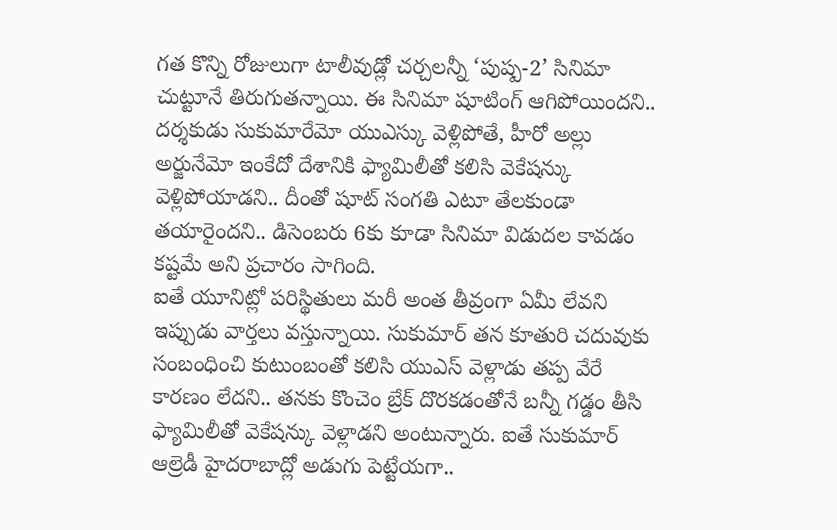గత కొన్ని రోజులుగా టాలీవుడ్లో చర్చలన్నీ ‘పుష్ప-2’ సినిమా చుట్టూనే తిరుగుతన్నాయి. ఈ సినిమా షూటింగ్ ఆగిపోయిందని.. దర్శకుడు సుకుమారేమో యుఎస్కు వెళ్లిపోతే, హీరో అల్లు అర్జునేమో ఇంకేదో దేశానికి ఫ్యామిలీతో కలిసి వెకేషన్కు వెళ్లిపోయాడని.. దీంతో షూట్ సంగతి ఎటూ తేలకుండా తయారైందని.. డిసెంబరు 6కు కూడా సినిమా విడుదల కావడం కష్టమే అని ప్రచారం సాగింది.
ఐతే యూనిట్లో పరిస్థితులు మరీ అంత తీవ్రంగా ఏమీ లేవని ఇప్పుడు వార్తలు వస్తున్నాయి. సుకుమార్ తన కూతురి చదువుకు సంబంధించి కుటుంబంతో కలిసి యుఎస్ వెళ్లాడు తప్ప వేరే కారణం లేదని.. తనకు కొంచెం బ్రేక్ దొరకడంతోనే బన్నీ గడ్డం తీసి ఫ్యామిలీతో వెకేషన్కు వెళ్లాడని అంటున్నారు. ఐతే సుకుమార్ ఆల్రెడీ హైదరాబాద్లో అడుగు పెట్టేయగా..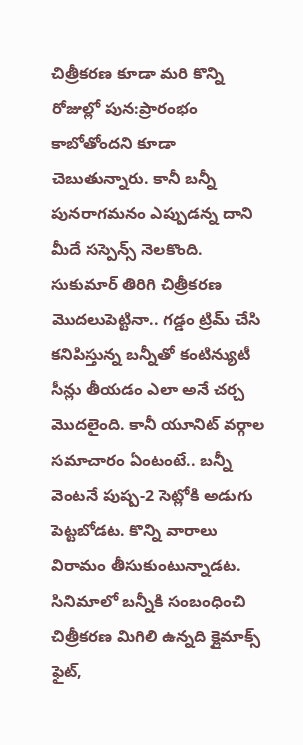చిత్రీకరణ కూడా మరి కొన్ని రోజుల్లో పున:ప్రారంభం కాబోతోందని కూడా చెబుతున్నారు. కానీ బన్నీ పునరాగమనం ఎప్పుడన్న దాని మీదే సస్పెన్స్ నెలకొంది.
సుకుమార్ తిరిగి చిత్రీకరణ మొదలుపెట్టినా.. గడ్డం ట్రిమ్ చేసి కనిపిస్తున్న బన్నీతో కంటిన్యుటీ సీన్లు తీయడం ఎలా అనే చర్చ మొదలైంది. కానీ యూనిట్ వర్గాల సమాచారం ఏంటంటే.. బన్నీ వెంటనే పుష్ప-2 సెట్లోకి అడుగు పెట్టబోడట. కొన్ని వారాలు విరామం తీసుకుంటున్నాడట.
సినిమాలో బన్నీకి సంబంధించి చిత్రీకరణ మిగిలి ఉన్నది క్లైమాక్స్ ఫైట్,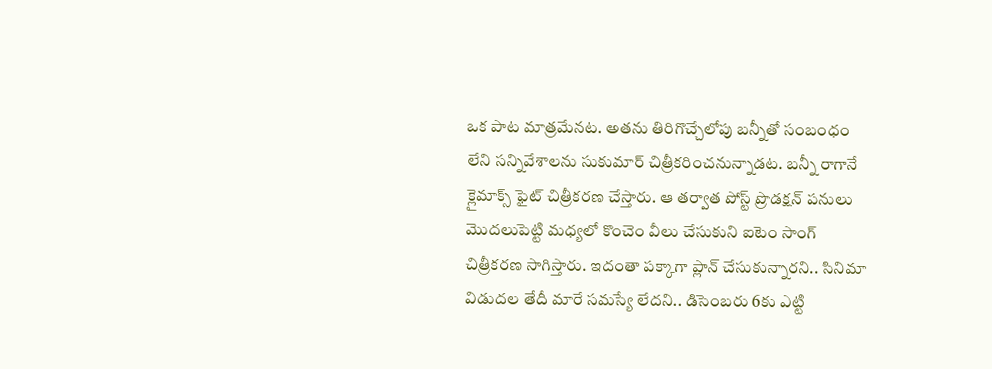ఒక పాట మాత్రమేనట. అతను తిరిగొచ్చేలోపు బన్నీతో సంబంధం లేని సన్నివేశాలను సుకుమార్ చిత్రీకరించనున్నాడట. బన్నీ రాగానే క్లైమాక్స్ ఫైట్ చిత్రీకరణ చేస్తారు. ఆ తర్వాత పోస్ట్ ప్రొడక్షన్ పనులు మొదలుపెట్టి మధ్యలో కొంచెం వీలు చేసుకుని ఐటెం సాంగ్ చిత్రీకరణ సాగిస్తారు. ఇదంతా పక్కాగా ప్లాన్ చేసుకున్నారని.. సినిమా విడుదల తేదీ మారే సమస్యే లేదని.. డిసెంబరు 6కు ఎట్టి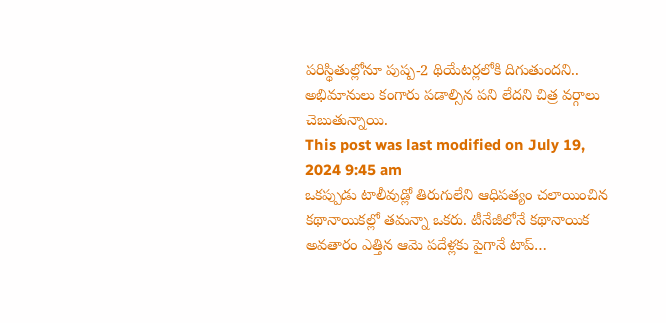పరిస్థితుల్లోనూ పుష్ప-2 థియేటర్లలోకి దిగుతుందని.. అభిమానులు కంగారు పడాల్సిన పని లేదని చిత్ర వర్గాలు చెబుతున్నాయి.
This post was last modified on July 19, 2024 9:45 am
ఒకప్పుడు టాలీవుడ్లో తిరుగులేని ఆధిపత్యం చలాయించిన కథానాయికల్లో తమన్నా ఒకరు. టీనేజీలోనే కథానాయిక అవతారం ఎత్తిన ఆమె పదేళ్లకు పైగానే టాప్…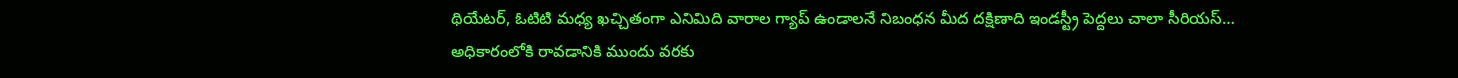థియేటర్, ఓటిటి మధ్య ఖచ్చితంగా ఎనిమిది వారాల గ్యాప్ ఉండాలనే నిబంధన మీద దక్షిణాది ఇండస్ట్రీ పెద్దలు చాలా సీరియస్…
అధికారంలోకి రావడానికి ముందు వరకు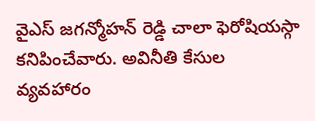వైఎస్ జగన్మోహన్ రెడ్డి చాలా ఫెరోషియస్గా కనిపించేవారు. అవినీతి కేసుల వ్యవహారం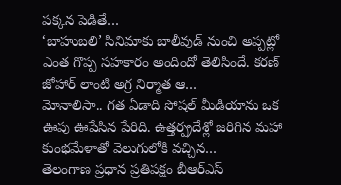పక్కన పెడితే…
‘బాహుబలి’ సినిమాకు బాలీవుడ్ నుంచి అప్పట్లో ఎంత గొప్ప సహకారం అందిందో తెలిసిందే. కరణ్ జోహార్ లాంటి అగ్ర నిర్మాత ఆ…
మోనాలిసా.. గత ఏడాది సోషల్ మీడియాను ఒక ఊపు ఊపేసిన పేరిది. ఉత్తర్ప్రదేశ్లో జరిగిన మహా కుంభమేళాతో వెలుగులోకి వచ్చిన…
తెలంగాణ ప్రధాన ప్రతిపక్షం బీఆర్ఎస్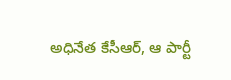అధినేత కేసీఆర్, ఆ పార్టీ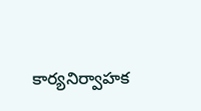కార్యనిర్వాహక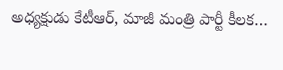అధ్యక్షుడు కేటీఆర్, మాజీ మంత్రి పార్టీ కీలక…